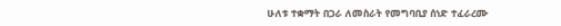ሁለቱ ተቋማት በጋራ ለመስራት የመግባቢያ ሰነድ ተፈራረሙ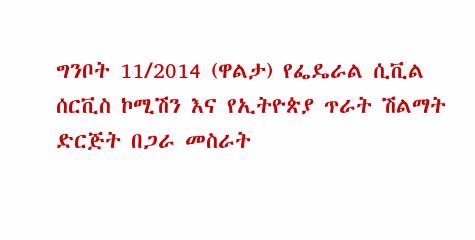ግንቦት 11/2014 (ዋልታ) የፌዴራል ሲቪል ሰርቪስ ኮሚሽን እና የኢትዮጵያ ጥራት ሽልማት ድርጅት በጋራ መስራት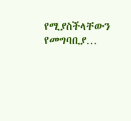የሚያስችላቸውን የመግባቢያ…